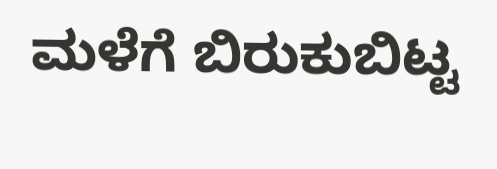ಮಳೆಗೆ ಬಿರುಕುಬಿಟ್ಟ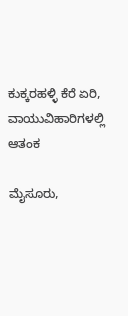ಕುಕ್ಕರಹಳ್ಳಿ ಕೆರೆ ಏರಿ, ವಾಯುವಿಹಾರಿಗಳಲ್ಲಿ ಆತಂಕ

ಮೈಸೂರು,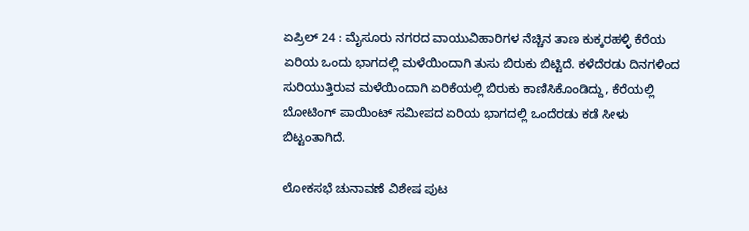ಏಪ್ರಿಲ್ 24 : ಮೈಸೂರು ನಗರದ ವಾಯುವಿಹಾರಿಗಳ ನೆಚ್ಚಿನ ತಾಣ ಕುಕ್ಕರಹಳ್ಳಿ ಕೆರೆಯ ಏರಿಯ ಒಂದು ಭಾಗದಲ್ಲಿ ಮಳೆಯಿಂದಾಗಿ ತುಸು ಬಿರುಕು ಬಿಟ್ಟಿದೆ. ಕಳೆದೆರಡು ದಿನಗಳಿಂದ ಸುರಿಯುತ್ತಿರುವ ಮಳೆಯಿಂದಾಗಿ ಏರಿಕೆಯಲ್ಲಿ ಬಿರುಕು ಕಾಣಿಸಿಕೊಂಡಿದ್ದು, ಕೆರೆಯಲ್ಲಿ ಬೋಟಿಂಗ್ ಪಾಯಿಂಟ್ ಸಮೀಪದ ಏರಿಯ ಭಾಗದಲ್ಲಿ ಒಂದೆರಡು ಕಡೆ ಸೀಳು ಬಿಟ್ಟಂತಾಗಿದೆ.

ಲೋಕಸಭೆ ಚುನಾವಣೆ ವಿಶೇಷ ಪುಟ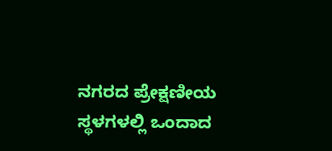ನಗರದ ಪ್ರೇಕ್ಷಣೀಯ ಸ್ಥಳಗಳಲ್ಲಿ ಒಂದಾದ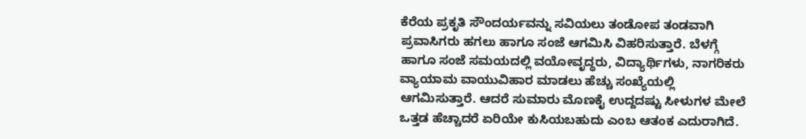ಕೆರೆಯ ಪ್ರಕೃತಿ ಸೌಂದರ್ಯವನ್ನು ಸವಿಯಲು ತಂಡೋಪ ತಂಡವಾಗಿ ಪ್ರವಾಸಿಗರು ಹಗಲು ಹಾಗೂ ಸಂಜೆ ಆಗಮಿಸಿ ವಿಹರಿಸುತ್ತಾರೆ. ಬೆಳಗ್ಗೆ ಹಾಗೂ ಸಂಜೆ ಸಮಯದಲ್ಲಿ ವಯೋವೃದ್ಧರು, ವಿದ್ಯಾರ್ಥಿಗಳು, ನಾಗರಿಕರು ವ್ಯಾಯಾಮ ವಾಯುವಿಹಾರ ಮಾಡಲು ಹೆಚ್ಚು ಸಂಖ್ಯೆಯಲ್ಲಿ ಆಗಮಿಸುತ್ತಾರೆ. ಆದರೆ ಸುಮಾರು ಮೊಣಕೈ ಉದ್ದದಷ್ಟು ಸೀಳುಗಳ ಮೇಲೆ ಒತ್ತಡ ಹೆಚ್ಚಾದರೆ ಏರಿಯೇ ಕುಸಿಯಬಹುದು ಎಂಬ ಆತಂಕ ಎದುರಾಗಿದೆ.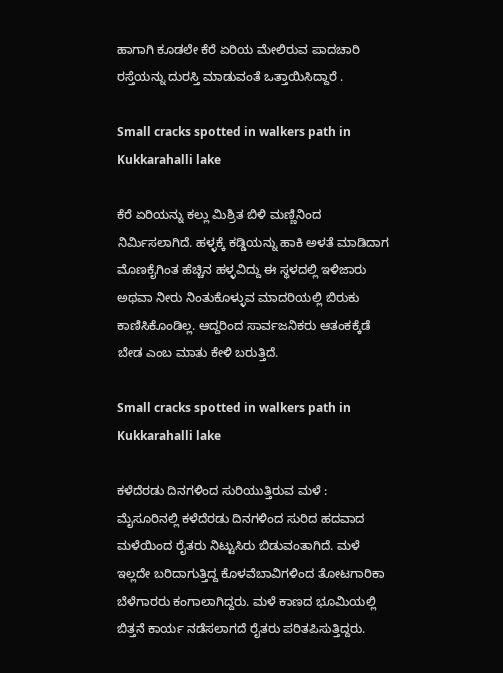ಹಾಗಾಗಿ ಕೂಡಲೇ ಕೆರೆ ಏರಿಯ ಮೇಲಿರುವ ಪಾದಚಾರಿ ರಸ್ತೆಯನ್ನು ದುರಸ್ತಿ ಮಾಡುವಂತೆ ಒತ್ತಾಯಿಸಿದ್ದಾರೆ .

Small cracks spotted in walkers path in Kukkarahalli lake

ಕೆರೆ ಏರಿಯನ್ನು ಕಲ್ಲು ಮಿಶ್ರಿತ ಬಿಳಿ ಮಣ್ಣಿನಿಂದ ನಿರ್ಮಿಸಲಾಗಿದೆ. ಹಳ್ಳಕ್ಕೆ ಕಡ್ಡಿಯನ್ನು ಹಾಕಿ ಅಳತೆ ಮಾಡಿದಾಗ ಮೊಣಕೈಗಿಂತ ಹೆಚ್ಚಿನ ಹಳ್ಳವಿದ್ದು ಈ ಸ್ಥಳದಲ್ಲಿ ಇಳಿಜಾರು ಅಥವಾ ನೀರು ನಿಂತುಕೊಳ್ಳುವ ಮಾದರಿಯಲ್ಲಿ ಬಿರುಕು ಕಾಣಿಸಿಕೊಂಡಿಲ್ಲ. ಆದ್ದರಿಂದ ಸಾರ್ವಜನಿಕರು ಆತಂಕಕ್ಕೆಡೆ ಬೇಡ ಎಂಬ ಮಾತು ಕೇಳಿ ಬರುತ್ತಿದೆ.

Small cracks spotted in walkers path in Kukkarahalli lake

ಕಳೆದೆರಡು ದಿನಗಳಿಂದ ಸುರಿಯುತ್ತಿರುವ ಮಳೆ :
ಮೈಸೂರಿನಲ್ಲಿ ಕಳೆದೆರಡು ದಿನಗಳಿಂದ ಸುರಿದ ಹದವಾದ ಮಳೆಯಿಂದ ರೈತರು ನಿಟ್ಟುಸಿರು ಬಿಡುವಂತಾಗಿದೆ. ಮಳೆ ಇಲ್ಲದೇ ಬರಿದಾಗುತ್ತಿದ್ದ ಕೊಳವೆಬಾವಿಗಳಿಂದ ತೋಟಗಾರಿಕಾ ಬೆಳೆಗಾರರು ಕಂಗಾಲಾಗಿದ್ದರು. ಮಳೆ ಕಾಣದ ಭೂಮಿಯಲ್ಲಿ ಬಿತ್ತನೆ ಕಾರ್ಯ ನಡೆಸಲಾಗದೆ ರೈತರು ಪರಿತಪಿಸುತ್ತಿದ್ದರು.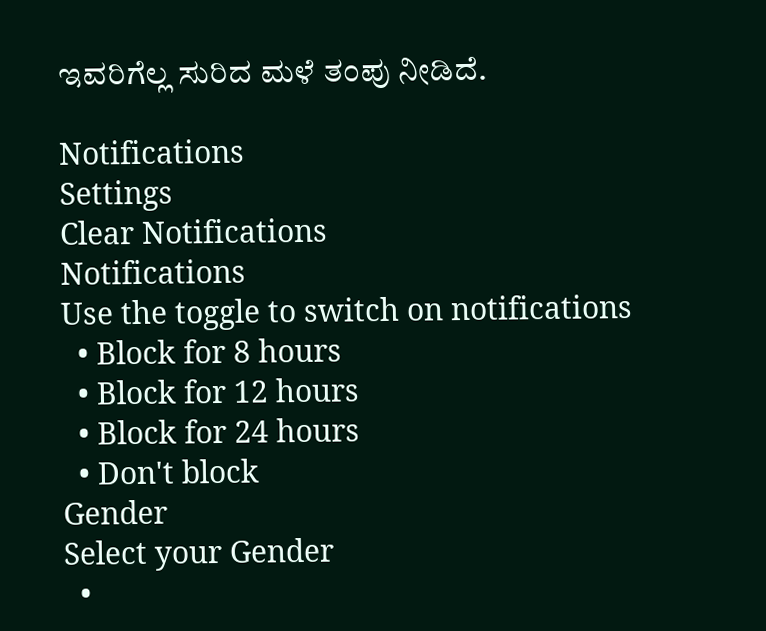ಇವರಿಗೆಲ್ಲ ಸುರಿದ ಮಳೆ ತಂಪು ನೀಡಿದೆ.

Notifications
Settings
Clear Notifications
Notifications
Use the toggle to switch on notifications
  • Block for 8 hours
  • Block for 12 hours
  • Block for 24 hours
  • Don't block
Gender
Select your Gender
  •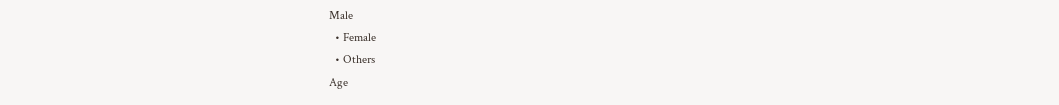Male
  • Female
  • Others
Age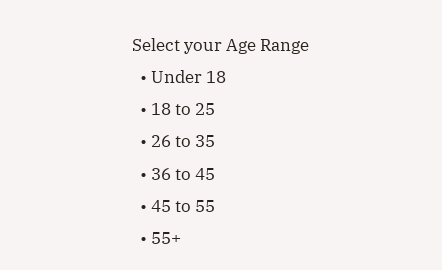Select your Age Range
  • Under 18
  • 18 to 25
  • 26 to 35
  • 36 to 45
  • 45 to 55
  • 55+